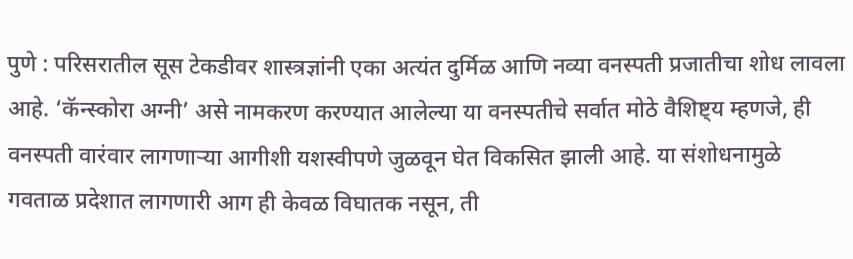पुणे : परिसरातील सूस टेकडीवर शास्त्रज्ञांनी एका अत्यंत दुर्मिळ आणि नव्या वनस्पती प्रजातीचा शोध लावला आहे. ‘कॅन्स्कोरा अग्नी’ असे नामकरण करण्यात आलेल्या या वनस्पतीचे सर्वात मोठे वैशिष्ट्य म्हणजे, ही वनस्पती वारंवार लागणाऱ्या आगीशी यशस्वीपणे जुळवून घेत विकसित झाली आहे. या संशोधनामुळे गवताळ प्रदेशात लागणारी आग ही केवळ विघातक नसून, ती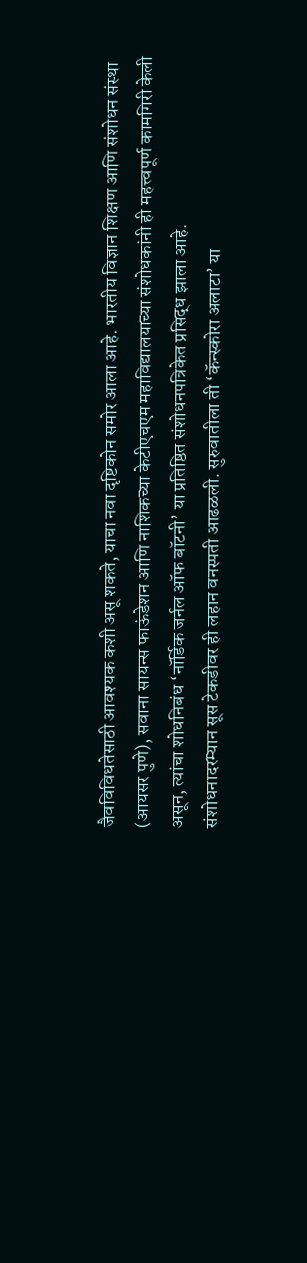जैवविविधतेसाठी आवश्यक कशी असू शकते, याचा नवा दृष्टिकोन समोर आला आहे. भारतीय विज्ञान शिक्षण आणि संशोधन संस्था (आयसर पुणे), सवाना सायन्स फाऊंडेशन आणि नाशिकच्या केटीएचएम महाविद्यालयाच्या संशोधकांनी ही महत्त्वपूर्ण कामगिरी केली असून, त्यांचा शोधनिबंध ‘नॉर्डिक जर्नल ऑफ बॉटनी’ या प्रतिष्ठित संशोधनपत्रिकेत प्रसिद्ध झाला आहे.
संशोधनादरम्यान सूस टेकडीवर ही लहान वनस्पती आढळली. सुरुवातीला ती ‘कॅन्स्कोरा अलाटा’ या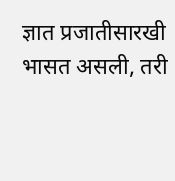ज्ञात प्रजातीसारखी भासत असली, तरी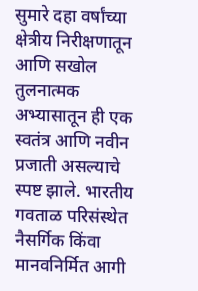सुमारे दहा वर्षांच्या क्षेत्रीय निरीक्षणातून आणि सखोल तुलनात्मक अभ्यासातून ही एक स्वतंत्र आणि नवीन प्रजाती असल्याचे स्पष्ट झाले. भारतीय गवताळ परिसंस्थेत नैसर्गिक किंवा मानवनिर्मित आगी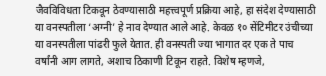जैवविविधता टिकवून ठेवण्यासाठी महत्त्वपूर्ण प्रक्रिया आहे, हा संदेश देण्यासाठी या वनस्पतीला ‘अग्नी’ हे नाव देण्यात आले आहे. केवळ १० सेंटिमीटर उंचीच्या या वनस्पतीला पांढरी फुले येतात. ही वनस्पती ज्या भागात दर एक ते पाच वर्षांनी आग लागते, अशाच ठिकाणी टिकून राहते. विशेष म्हणजे,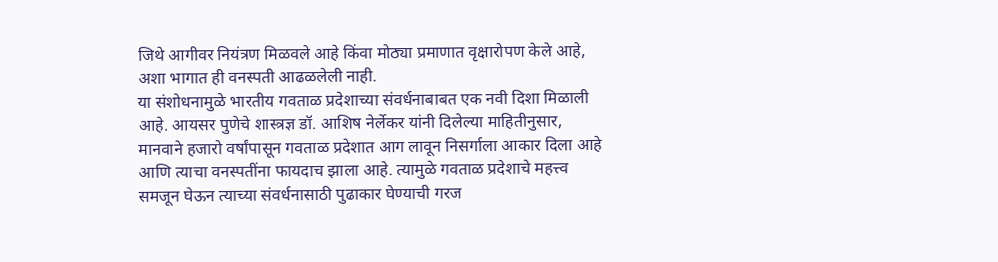जिथे आगीवर नियंत्रण मिळवले आहे किंवा मोठ्या प्रमाणात वृक्षारोपण केले आहे, अशा भागात ही वनस्पती आढळलेली नाही.
या संशोधनामुळे भारतीय गवताळ प्रदेशाच्या संवर्धनाबाबत एक नवी दिशा मिळाली आहे. आयसर पुणेचे शास्त्रज्ञ डॉ. आशिष नेर्लेकर यांनी दिलेल्या माहितीनुसार, मानवाने हजारो वर्षांपासून गवताळ प्रदेशात आग लावून निसर्गाला आकार दिला आहे आणि त्याचा वनस्पतींना फायदाच झाला आहे. त्यामुळे गवताळ प्रदेशाचे महत्त्व समजून घेऊन त्याच्या संवर्धनासाठी पुढाकार घेण्याची गरज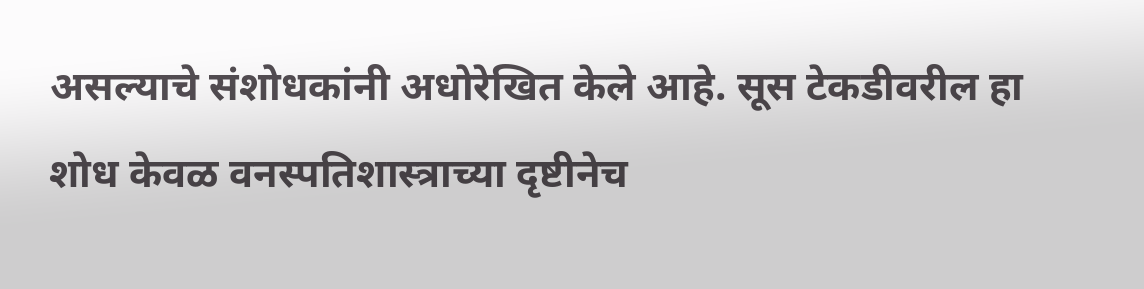असल्याचे संशोधकांनी अधोरेखित केले आहे. सूस टेकडीवरील हा शोध केवळ वनस्पतिशास्त्राच्या दृष्टीनेच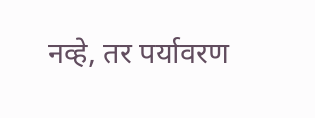नव्हे, तर पर्यावरण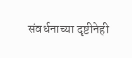संवर्धनाच्या दृष्टीनेही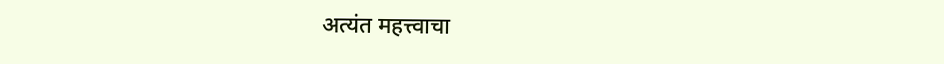अत्यंत महत्त्वाचा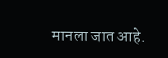मानला जात आहे.